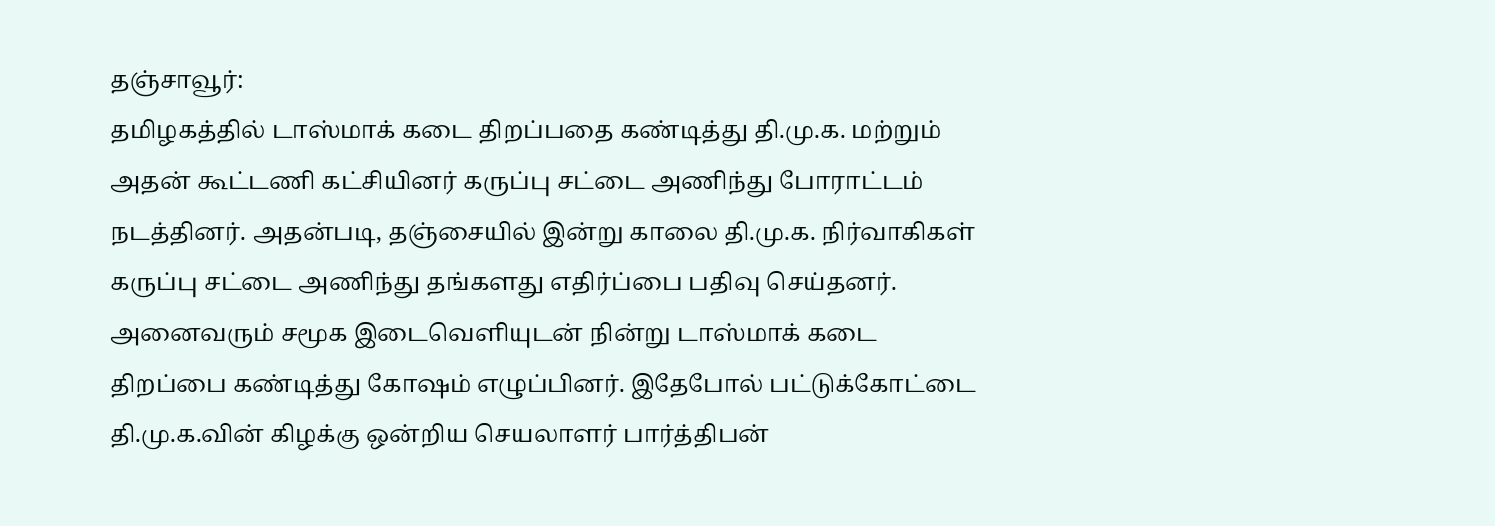தஞ்சாவூர்:
தமிழகத்தில் டாஸ்மாக் கடை திறப்பதை கண்டித்து தி.மு.க. மற்றும் அதன் கூட்டணி கட்சியினர் கருப்பு சட்டை அணிந்து போராட்டம் நடத்தினர். அதன்படி, தஞ்சையில் இன்று காலை தி.மு.க. நிர்வாகிகள் கருப்பு சட்டை அணிந்து தங்களது எதிர்ப்பை பதிவு செய்தனர்.
அனைவரும் சமூக இடைவெளியுடன் நின்று டாஸ்மாக் கடை திறப்பை கண்டித்து கோஷம் எழுப்பினர். இதேபோல் பட்டுக்கோட்டை தி.மு.க.வின் கிழக்கு ஒன்றிய செயலாளர் பார்த்திபன்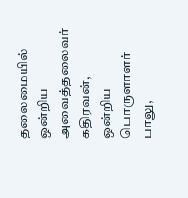தலைமையில் ஒன்றிய அவைத்தலைவர் கதிரவன், ஒன்றிய பொருளாளர் பாலு,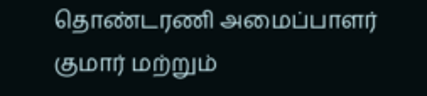தொண்டரணி அமைப்பாளர் குமார் மற்றும்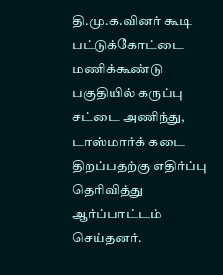தி.மு.க.வினர் கூடி பட்டுக்கோட்டை மணிக்கூண்டு பகுதியில் கருப்பு சட்டை அணிந்து, டாஸ்மார்க் கடை திறப்பதற்கு எதிர்ப்பு தெரிவித்து ஆர்ப்பாட்டம் செய்தனர்.